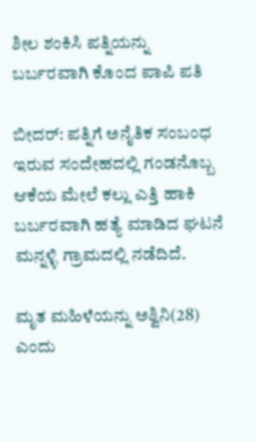ಶೀಲ ಶಂಕಿಸಿ ಪತ್ನಿಯನ್ನು ಬರ್ಬರವಾಗಿ ಕೊಂದ ಪಾಪಿ ಪತಿ

ಬೀದರ್: ಪತ್ನಿಗೆ ಅನೈತಿಕ ಸಂಬಂಧ ಇರುವ ಸಂದೇಹದಲ್ಲಿ ಗಂಡನೊಬ್ಬ ಆಕೆಯ ಮೇಲೆ ಕಲ್ಲು ಎತ್ತಿ ಹಾಕಿ ಬರ್ಬರವಾಗಿ ‌ಹತ್ಯೆ ಮಾಡಿದ ಘಟನೆ ಮನ್ನಳ್ಳಿ ಗ್ರಾಮದಲ್ಲಿ ನಡೆದಿದೆ.

ಮೃತ ಮಹಿಳೆಯನ್ನು ಅಶ್ವಿನಿ(28) ಎಂದು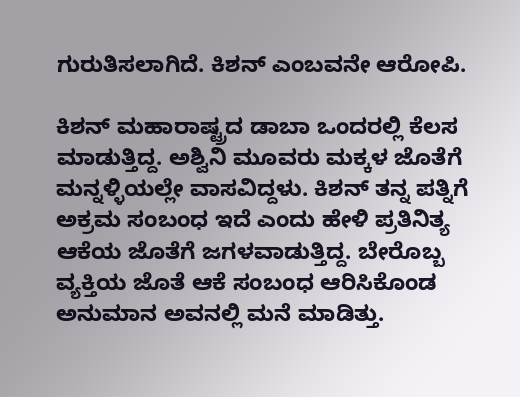ಗುರುತಿಸಲಾಗಿದೆ. ಕಿಶನ್ ಎಂಬವನೇ ಆರೋಪಿ.

ಕಿಶನ್ ಮಹಾರಾಷ್ಟ್ರದ ಡಾಬಾ ಒಂದರಲ್ಲಿ ಕೆಲಸ ಮಾಡುತ್ತಿದ್ದ. ಅಶ್ವಿನಿ ಮೂವರು ಮಕ್ಕಳ ಜೊತೆಗೆ ಮನ್ನಳ್ಳಿಯಲ್ಲೇ ವಾಸವಿದ್ದಳು. ಕಿಶನ್ ತನ್ನ ಪತ್ನಿಗೆ ಅಕ್ರಮ ಸಂಬಂಧ ಇದೆ ಎಂದು ಹೇಳಿ ಪ್ರತಿನಿತ್ಯ ಆಕೆಯ ಜೊತೆಗೆ ಜಗಳವಾಡುತ್ತಿದ್ದ. ಬೇರೊಬ್ಬ ವ್ಯಕ್ತಿಯ ಜೊತೆ ಆಕೆ ಸಂಬಂಧ ಆರಿಸಿಕೊಂಡ ಅನುಮಾನ ಅವನಲ್ಲಿ ಮನೆ ಮಾಡಿತ್ತು.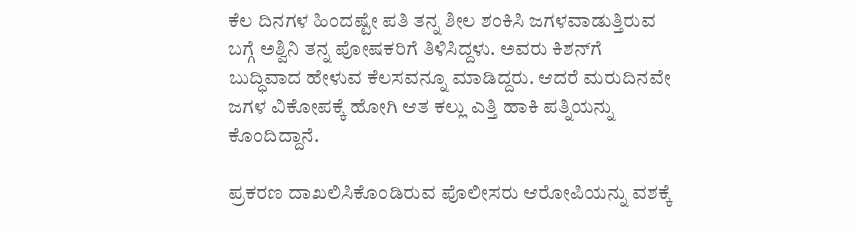ಕೆಲ ದಿನಗಳ ಹಿಂದಷ್ಟೇ ಪತಿ ತನ್ನ ಶೀಲ ಶಂಕಿಸಿ ಜಗಳವಾಡುತ್ತಿರುವ ಬಗ್ಗೆ ಅಶ್ವಿನಿ ತನ್ನ ಪೋಷಕರಿಗೆ ತಿಳಿಸಿದ್ದಳು. ಅವರು ಕಿಶನ್‌ಗೆ ಬುದ್ಧಿವಾದ ಹೇಳುವ ಕೆಲಸವನ್ನೂ ಮಾಡಿದ್ದರು. ಆದರೆ ಮರುದಿನವೇ ಜಗಳ ವಿಕೋಪಕ್ಕೆ ಹೋಗಿ ಆತ ಕಲ್ಲು ಎತ್ತಿ ಹಾಕಿ ಪತ್ನಿಯನ್ನು ಕೊಂದಿದ್ದಾನೆ.

ಪ್ರಕರಣ ದಾಖಲಿಸಿಕೊಂಡಿರುವ ಪೊಲೀಸರು ಆರೋಪಿಯನ್ನು ವಶಕ್ಕೆ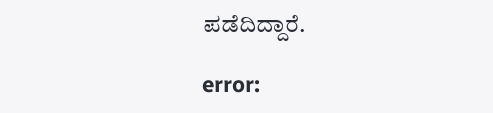ಪಡೆದಿದ್ದಾರೆ.

error: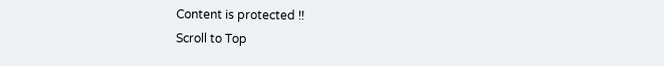Content is protected !!
Scroll to Top